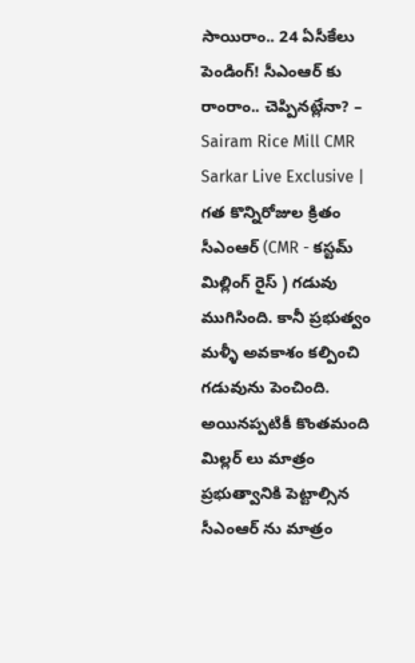సాయిరాం.. 24 ఏసీకేలు పెండింగ్! సీఎంఆర్ కు రాంరాం.. చెప్పినట్లేనా? – Sairam Rice Mill CMR
Sarkar Live Exclusive | గత కొన్నిరోజుల క్రితం సీఎంఆర్ (CMR - కస్టమ్ మిల్లింగ్ రైస్ ) గడువు ముగిసింది. కానీ ప్రభుత్వం మళ్ళీ అవకాశం కల్పించి గడువును పెంచింది. అయినప్పటికీ కొంతమంది మిల్లర్ లు మాత్రం ప్రభుత్వానికి పెట్టాల్సిన సీఎంఆర్ ను మాత్రం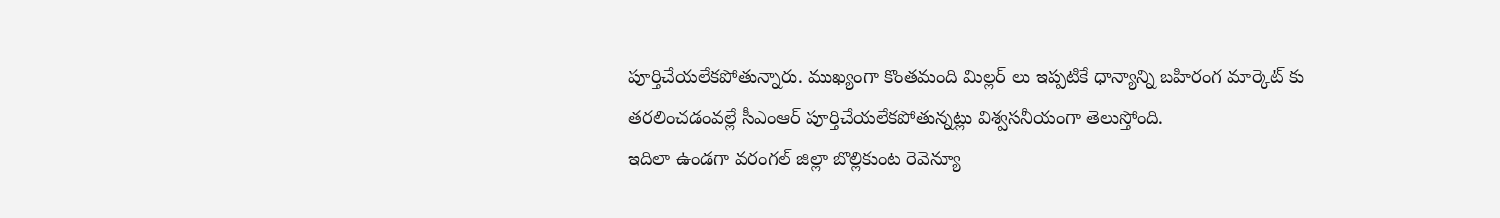పూర్తిచేయలేకపోతున్నారు. ముఖ్యంగా కొంతమంది మిల్లర్ లు ఇప్పటికే ధాన్యాన్ని బహిరంగ మార్కెట్ కు తరలించడంవల్లే సీఎంఆర్ పూర్తిచేయలేకపోతున్నట్లు విశ్వసనీయంగా తెలుస్తోంది.
ఇదిలా ఉండగా వరంగల్ జిల్లా బొల్లికుంట రెవెన్యూ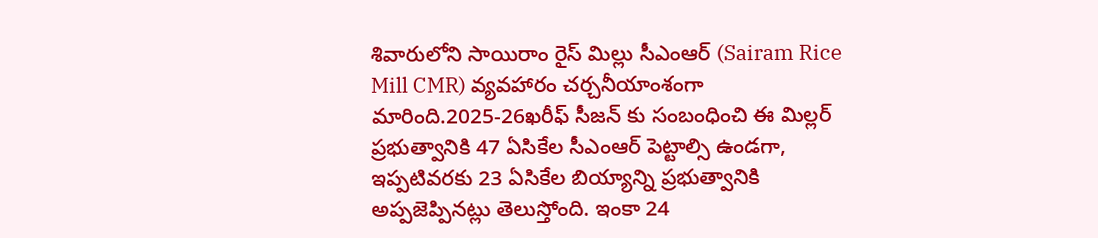శివారులోని సాయిరాం రైస్ మిల్లు సీఎంఆర్ (Sairam Rice Mill CMR) వ్యవహారం చర్చనీయాంశంగా మారింది.2025-26ఖరీఫ్ సీజన్ కు సంబంధించి ఈ మిల్లర్ ప్రభుత్వానికి 47 ఏసికేల సీఎంఆర్ పెట్టాల్సి ఉండగా, ఇప్పటివరకు 23 ఏసికేల బియ్యాన్ని ప్రభుత్వానికి అప్పజెప్పినట్లు తెలుస్తోంది. ఇంకా 24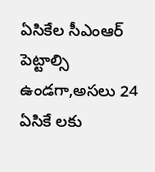ఏసికేల సీఎంఆర్ పెట్టాల్సి ఉండగా,అసలు 24 ఏసికే లకు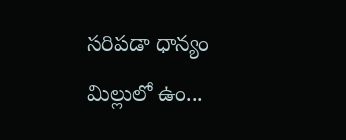సరిపడా ధాన్యం మిల్లులో ఉం...